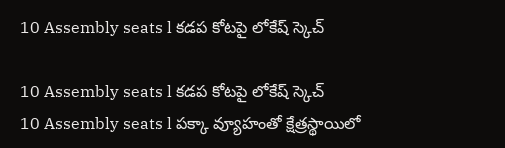10 Assembly seats l కడప కోటపై లోకేష్ స్కెచ్

10 Assembly seats l కడప కోటపై లోకేష్ స్కెచ్
10 Assembly seats l పక్కా వ్యూహంతో క్షేత్రస్థాయిలో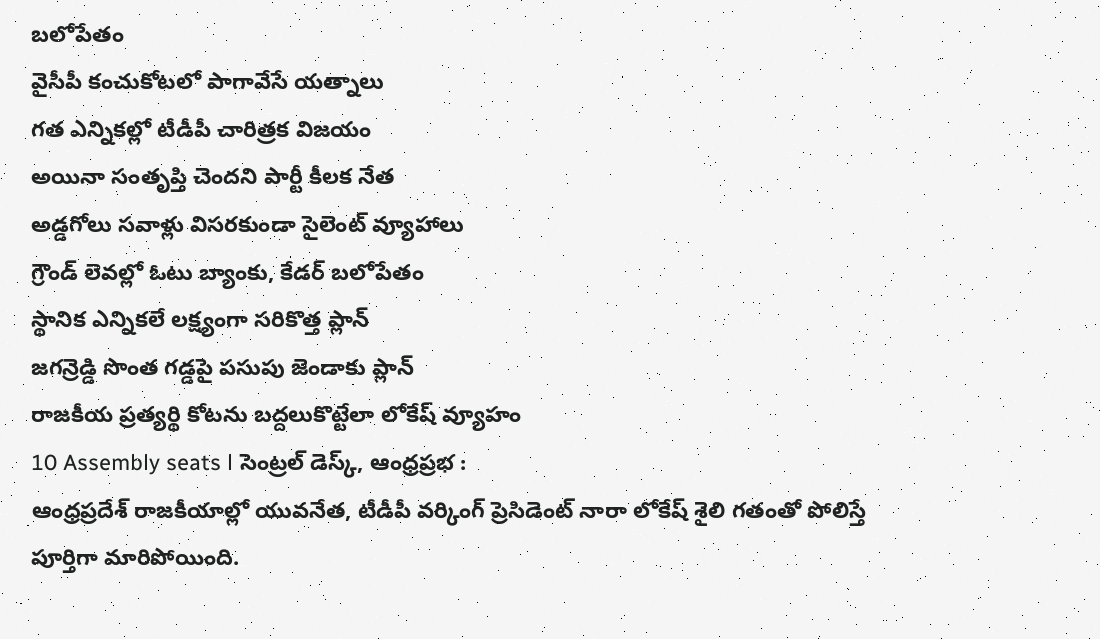బలోపేతం
వైసీపీ కంచుకోటలో పాగావేసే యత్నాలు
గత ఎన్నికల్లో టీడీపీ చారిత్రక విజయం
అయినా సంతృప్తి చెందని పార్టీ కీలక నేత
అడ్డగోలు సవాళ్లు విసరకుండా సైలెంట్ వ్యూహాలు
గ్రౌండ్ లెవల్లో ఓటు బ్యాంకు, కేడర్ బలోపేతం
స్థానిక ఎన్నికలే లక్ష్యంగా సరికొత్త ప్లాన్
జగన్రెడ్డి సొంత గడ్డపై పసుపు జెండాకు ప్లాన్
రాజకీయ ప్రత్యర్థి కోటను బద్దలుకొట్టేలా లోకేష్ వ్యూహం
10 Assembly seats l సెంట్రల్ డెస్క్, ఆంధ్రప్రభ :
ఆంధ్రప్రదేశ్ రాజకీయాల్లో యువనేత, టీడీపీ వర్కింగ్ ప్రెసిడెంట్ నారా లోకేష్ శైలి గతంతో పోలిస్తే పూర్తిగా మారిపోయింది.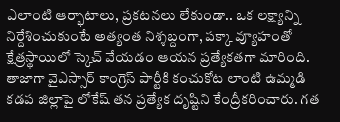ఎలాంటి ఆర్భాటాలు, ప్రకటనలు లేకుండా.. ఒక లక్ష్యాన్ని నిర్దేశించుకుంటే అత్యంత నిశ్శబ్దంగా, పక్కా వ్యూహంతో క్షేత్రస్థాయిలో స్కెచ్ వేయడం ఆయన ప్రత్యేకతగా మారింది. తాజాగా వైఎస్సార్ కాంగ్రెస్ పార్టీకి కంచుకోట లాంటి ఉమ్మడి కడప జిల్లాపై లోకేష్ తన ప్రత్యేక దృష్టిని కేంద్రీకరించారు. గత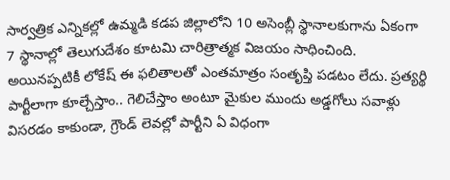సార్వత్రిక ఎన్నికల్లో ఉమ్మడి కడప జిల్లాలోని 10 అసెంబ్లీ స్థానాలకుగాను ఏకంగా 7 స్థానాల్లో తెలుగుదేశం కూటమి చారిత్రాత్మక విజయం సాధించింది. అయినప్పటికీ లోకేష్ ఈ ఫలితాలతో ఎంతమాత్రం సంతృప్తి పడటం లేదు. ప్రత్యర్థి పార్టీలాగా కూల్చేస్తాం.. గెలిచేస్తాం అంటూ మైకుల ముందు అడ్డగోలు సవాళ్లు విసరడం కాకుండా, గ్రౌండ్ లెవల్లో పార్టీని ఏ విధంగా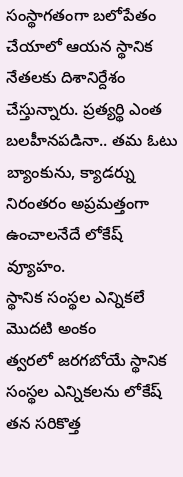సంస్థాగతంగా బలోపేతం చేయాలో ఆయన స్థానిక నేతలకు దిశానిర్దేశం చేస్తున్నారు. ప్రత్యర్థి ఎంత బలహీనపడినా.. తమ ఓటు బ్యాంకును, క్యాడర్ను నిరంతరం అప్రమత్తంగా ఉంచాలనేదే లోకేష్ వ్యూహం.
స్థానిక సంస్థల ఎన్నికలే మొదటి అంకం
త్వరలో జరగబోయే స్థానిక సంస్థల ఎన్నికలను లోకేష్ తన సరికొత్త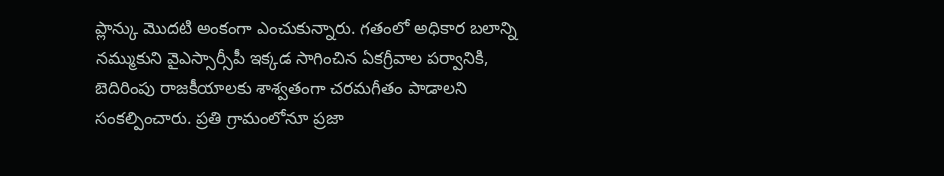ప్లాన్కు మొదటి అంకంగా ఎంచుకున్నారు. గతంలో అధికార బలాన్ని నమ్ముకుని వైఎస్సార్సీపీ ఇక్కడ సాగించిన ఏకగ్రీవాల పర్వానికి, బెదిరింపు రాజకీయాలకు శాశ్వతంగా చరమగీతం పాడాలని సంకల్పించారు. ప్రతి గ్రామంలోనూ ప్రజా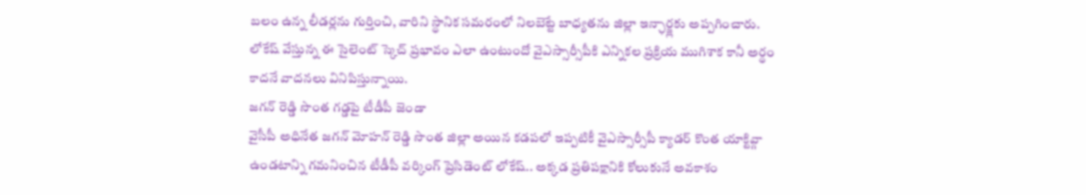బలం ఉన్న లీడర్లను గుర్తించి, వారిని స్థానిక సమరంలో నిలబెట్టే బాధ్యతను జిల్లా ఇన్ఛార్జ్లకు అప్పగించారు. లోకేష్ వేస్తున్న ఈ సైలెంట్ స్కెచ్ ప్రభావం ఎలా ఉంటుందో వైఎస్సార్సీపీకి ఎన్నికల ప్రక్రియ ముగిశాక కానీ అర్థం కాదనే వాదనలు వినిపిస్తున్నాయి.
జగన్ రెడ్డి సొంత గడ్డపై టీడీపీ జెండా
వైసీపీ అధినేత జగన్ మోహన్ రెడ్డి సొంత జిల్లా అయిన కడపలో ఇప్పటికీ వైఎస్సార్సీపీ క్యాడర్ కొంత యాక్టివ్గా ఉండటాన్ని గమనించిన టీడీపీ వర్కింగ్ ప్రెసిడెంట్ లోకేష్.. అక్కడ ప్రతిపక్షానికి కోలుకునే అవకాశం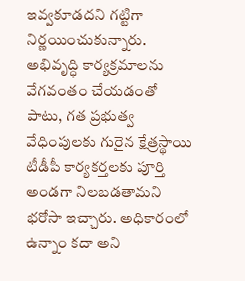ఇవ్వకూడదని గట్టిగా నిర్ణయించుకున్నారు. అభివృద్ధి కార్యక్రమాలను వేగవంతం చేయడంతో పాటు, గత ప్రభుత్వ వేధింపులకు గురైన క్షేత్రస్థాయి టీడీపీ కార్యకర్తలకు పూర్తి అండగా నిలబడతామని భరోసా ఇచ్చారు. అధికారంలో ఉన్నాం కదా అని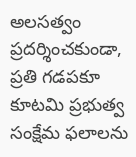అలసత్వం ప్రదర్శించకుండా, ప్రతి గడపకూ కూటమి ప్రభుత్వ సంక్షేమ ఫలాలను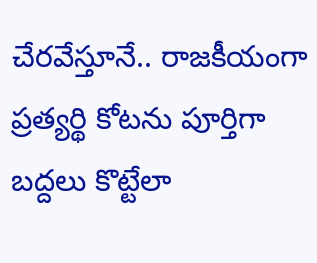చేరవేస్తూనే.. రాజకీయంగా ప్రత్యర్థి కోటను పూర్తిగా బద్దలు కొట్టేలా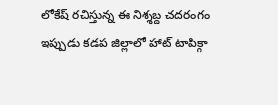లోకేష్ రచిస్తున్న ఈ నిశ్శబ్ద చదరంగం ఇప్పుడు కడప జిల్లాలో హాట్ టాపిక్గా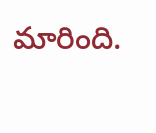మారింది.